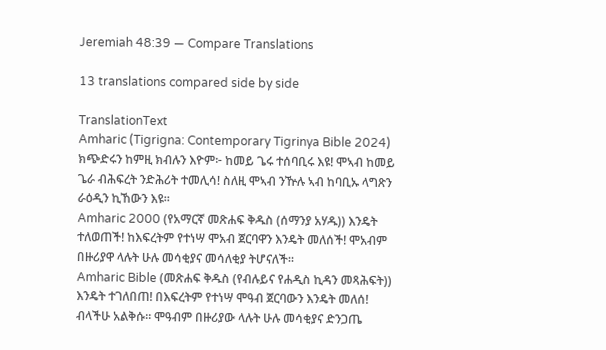Jeremiah 48:39 — Compare Translations

13 translations compared side by side

TranslationText
Amharic (Tigrigna: Contemporary Tigrinya Bible 2024) ክጭድሩን ከምዚ ክብሉን እዮም፦ ከመይ ጌሩ ተሰባቢሩ እዩ! ሞኣብ ከመይ ጌራ ብሕፍረት ንድሕሪት ተመሊሳ! ስለዚ ሞኣብ ንዅሉ ኣብ ከባቢኡ ላግጽን ራዕዲን ኪኸውን እዩ።
Amharic 2000 (የአማርኛ መጽሐፍ ቅዱስ (ሰማንያ አሃዱ)) እንዴት ተለወጠች! ከእፍረትም የተነሣ ሞአብ ጀርባዋን እንዴት መለሰች! ሞአብም በዙሪያዋ ላሉት ሁሉ መሳቂያና መሳለቂያ ትሆናለች።
Amharic Bible (መጽሐፍ ቅዱስ (የብሉይና የሐዲስ ኪዳን መጻሕፍት)) እንዴት ተገለበጠ! በእፍረትም የተነሣ ሞዓብ ጀርባውን እንዴት መለሰ! ብላችሁ አልቅሱ። ሞዓብም በዙሪያው ላሉት ሁሉ መሳቂያና ድንጋጤ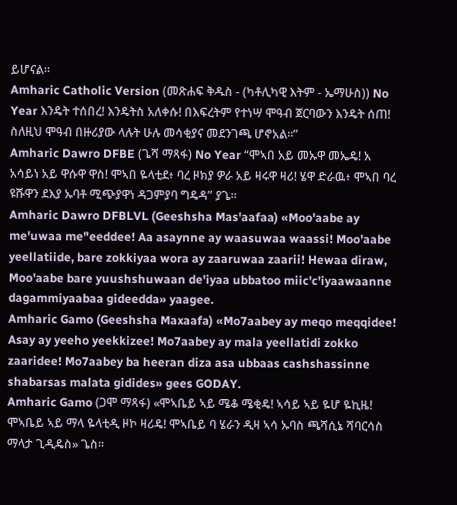ይሆናል።
Amharic Catholic Version (መጽሐፍ ቅዱስ - (ካቶሊካዊ እትም - ኤማሁስ)) No Year እንዴት ተሰበረ! እንዴትስ አለቀሱ! በእፍረትም የተነሣ ሞዓብ ጀርባውን እንዴት ሰጠ! ስለዚህ ሞዓብ በዙሪያው ላሉት ሁሉ መሳቂያና መደንገጫ ሆኖአል።”
Amharic Dawro DFBE (ጌሻ ማጻፋ) No Year “ሞኣበ አይ መኡዋ መኤዴ! አ አሳይነ አይ ዋሱዋ ዋስ! ሞኣበ ዬላቲደ፥ ባረ ዞክያ ዎራ አይ ዛሩዋ ዛሪ! ሄዋ ድራዉ፥ ሞኣበ ባረ ዩሹዋን ደእያ ኡባቶ ሚጭያዋነ ዳጋምያባ ግዴዳ” ያጌ።
Amharic Dawro DFBLVL (Geeshsha Mas'aafaa) «Moo'aabe ay me'uwaa me"eeddee! Aa asaynne ay waasuwaa waassi! Moo'aabe yeellatiide, bare zokkiyaa wora ay zaaruwaa zaarii! Hewaa diraw, Moo'aabe bare yuushshuwaan de'iyaa ubbatoo miic'c'iyaawaanne dagammiyaabaa gideedda» yaagee.
Amharic Gamo (Geeshsha Maxaafa) «Mo7aabey ay meqo meqqidee! Asay ay yeeho yeekkizee! Mo7aabey ay mala yeellatidi zokko zaaridee! Mo7aabey ba heeran diza asa ubbaas cashshassinne shabarsas malata gidides» gees GODAY.
Amharic Gamo (ጋሞ ማጻፋ) «ሞኣቤይ ኣይ ሜቆ ሜቂዴ! ኣሳይ ኣይ ዬሆ ዬኪዜ! ሞኣቤይ ኣይ ማላ ዬላቲዲ ዞኮ ዛሪዴ! ሞኣቤይ ባ ሄራን ዲዛ ኣሳ ኡባስ ጫሻሲኔ ሻባርሳስ ማላታ ጊዲዴስ» ጌስ።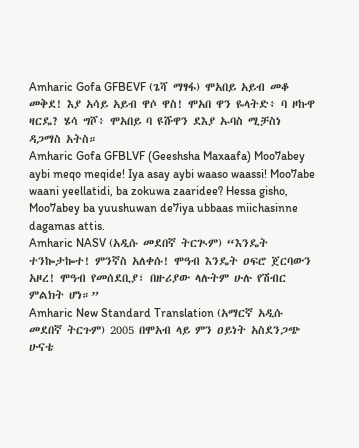Amharic Gofa GFBEVF (ጌሻ ማፃፋ) ሞአበይ አይብ መቆ መቅደ! እያ አሳይ አይብ ዋሶ ዋስ! ሞአበ ዋን ዬላትድ፥ ባ ዞኩዋ ዛርዴ? ሄሳ ግሾ፥ ሞአበይ ባ ዩሹዋን ደእያ ኡባስ ሚቻስነ ዳጋማስ አትስ።
Amharic Gofa GFBLVF (Geeshsha Maxaafa) Moo7abey aybi meqo meqide! Iya asay aybi waaso waassi! Moo7abe waani yeellatidi, ba zokuwa zaaridee? Hessa gisho, Moo7abey ba yuushuwan de7iya ubbaas miichasinne dagamas attis.
Amharic NASV (አዲሱ መደበኛ ትርጒም) “እንዴት ተንኰታኰተ! ምንኛስ አለቀሱ! ሞዓብ እንዴት ዐፍሮ ጀርባውን አዞረ! ሞዓብ የመሰደቢያ፣ በዙሪያው ላሉትም ሁሉ የሽብር ምልክት ሆነ።”
Amharic New Standard Translation (አማርኛ አዲሱ መደበኛ ትርጉም) 2005 በሞአብ ላይ ምን ዐይነት አስደንጋጭ ሁናቴ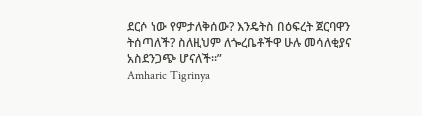ደርሶ ነው የምታለቅሰው? እንዴትስ በዕፍረት ጀርባዋን ትሰጣለች? ስለዚህም ለጐረቤቶችዋ ሁሉ መሳለቂያና አስደንጋጭ ሆናለች።”
Amharic Tigrinya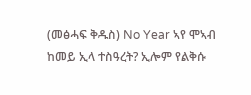(መፅሓፍ ቅዱስ) No Year ኣየ ሞኣብ ከመይ ኢላ ተስዓረት? ኢሎም የልቅሱ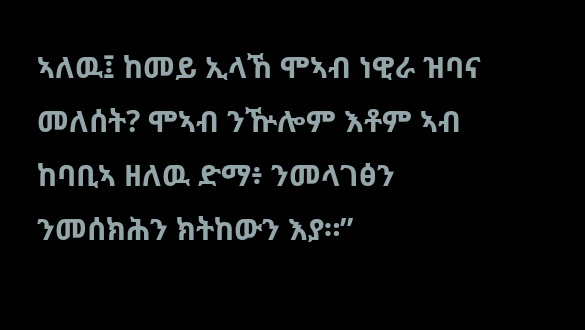ኣለዉ፤ ከመይ ኢላኸ ሞኣብ ነዊራ ዝባና መለሰት? ሞኣብ ንዅሎም እቶም ኣብ ከባቢኣ ዘለዉ ድማ፥ ንመላገፅን ንመሰክሕን ክትከውን እያ።”